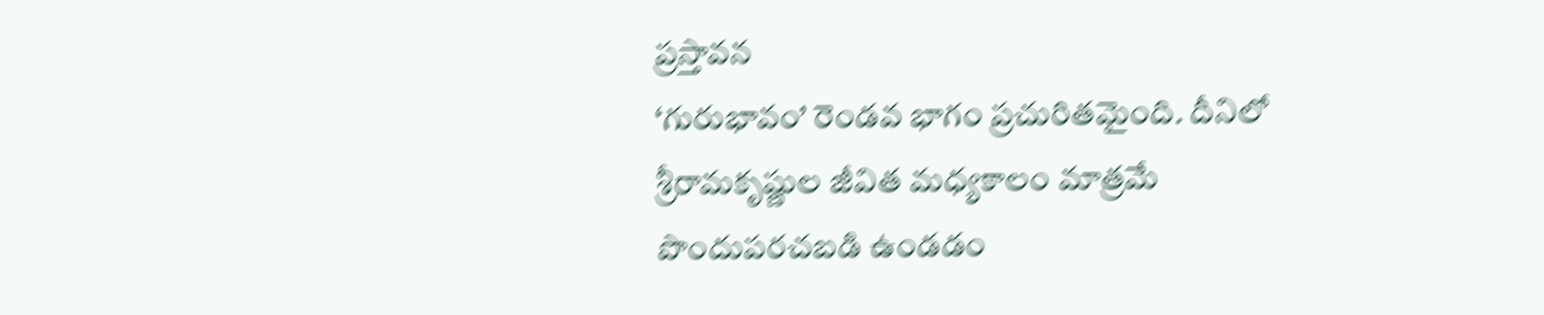ప్రస్తావన
‘గురుభావం’ రెండవ భాగం ప్రచురితమైంది. దీనిలో శ్రీరామకృష్ణుల జీవిత మధ్యకాలం మాత్రమే పొందుపరచబడి ఉండడం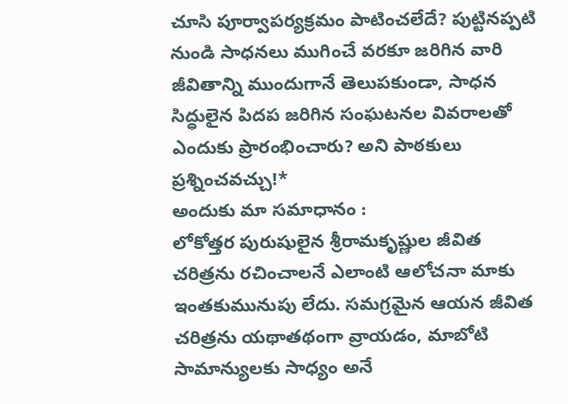చూసి పూర్వాపర్యక్రమం పాటించలేదే? పుట్టినప్పటి నుండి సాధనలు ముగించే వరకూ జరిగిన వారి జీవితాన్ని ముందుగానే తెలుపకుండా, సాధన సిద్ధులైన పిదప జరిగిన సంఘటనల వివరాలతో ఎందుకు ప్రారంభించారు? అని పాఠకులు ప్రశ్నించవచ్చు!*
అందుకు మా సమాధానం :
లోకోత్తర పురుషులైన శ్రీరామకృష్ణుల జీవిత చరిత్రను రచించాలనే ఎలాంటి ఆలోచనా మాకు ఇంతకుమునుపు లేదు. సమగ్రమైన ఆయన జీవిత చరిత్రను యథాతథంగా వ్రాయడం, మాబోటి సామాన్యులకు సాధ్యం అనే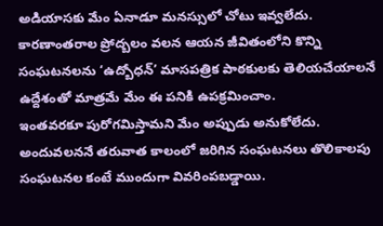అడియాసకు మేం ఏనాడూ మనస్సులో చోటు ఇవ్వలేదు. కారణాంతరాల ప్రోద్బలం వలన ఆయన జీవితంలోని కొన్ని సంఘటనలను ‘ఉద్బోధన్’ మాసపత్రిక పాఠకులకు తెలియచేయాలనే ఉద్దేశంతో మాత్రమే మేం ఈ పనికి ఉపక్రమించాం.
ఇంతవరకూ పురోగమిస్తామని మేం అప్పుడు అనుకోలేదు. అందువలననే తరువాత కాలంలో జరిగిన సంఘటనలు తొలికాలపు సంఘటనల కంటే ముందుగా వివరింపబడ్డాయి.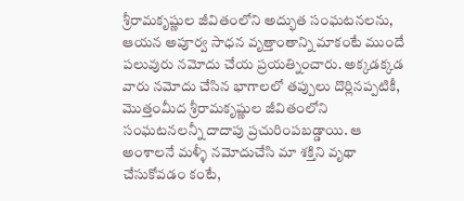శ్రీరామకృష్ణుల జీవితంలోని అద్భుత సంఘటనలను, ఆయన అపూర్వ సాధన వృత్తాంతాన్ని మాకంటే ముందే పలువురు నమోదు చేయ ప్రయత్నించారు. అక్కడక్కడ వారు నమోదు చేసిన భాగాలలో తప్పులు దొర్లినప్పటికీ, మొత్తంమీద శ్రీరామకృష్ణుల జీవితంలోని సంఘటనలన్నీ దాదాపు ప్రచురింపబడ్డాయి. ఆ అంశాలనే మళ్ళీ నమోదుచేసి మా శక్తిని వృథా చేసుకోవడం కంటే,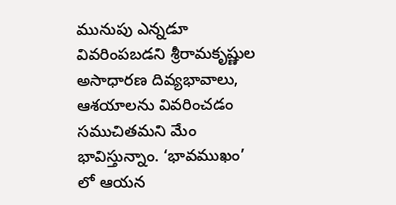మునుపు ఎన్నడూ వివరింపబడని శ్రీరామకృష్ణుల అసాధారణ దివ్యభావాలు, ఆశయాలను వివరించడం సముచితమని మేం భావిస్తున్నాం. ‘భావముఖం’ లో ఆయన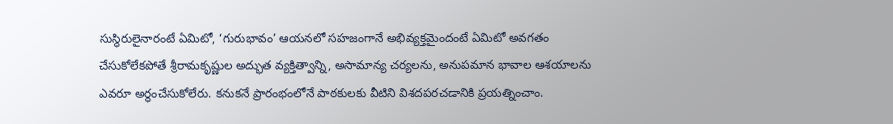సుస్థిరులైనారంటే ఏమిటో, ‘గురుభావం’ ఆయనలో సహజంగానే అభివ్యక్తమైందంటే ఏమిటో అవగతం చేసుకోలేకపోతే శ్రీరామకృష్ణుల అద్భుత వ్యక్తిత్వాన్ని, అసామాన్య చర్యలను, అనుపమాన భావాల ఆశయాలను ఎవరూ అర్థంచేసుకోలేరు. కనుకనే ప్రారంభంలోనే పాఠకులకు వీటిని విశదపరచడానికి ప్రయత్నించాం.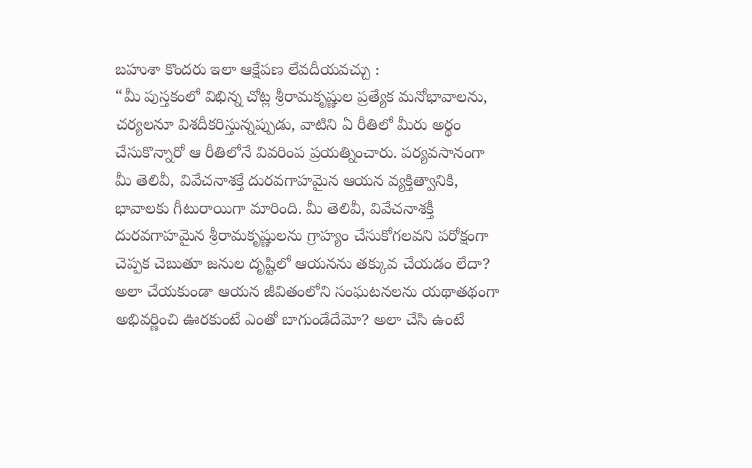బహుశా కొందరు ఇలా ఆక్షేపణ లేవదీయవచ్చు :
“మీ పుస్తకంలో విభిన్న చోట్ల శ్రీరామకృష్ణుల ప్రత్యేక మనోభావాలను, చర్యలనూ విశదీకరిస్తున్నప్పుడు, వాటిని ఏ రీతిలో మీరు అర్థం చేసుకొన్నారో ఆ రీతిలోనే వివరింప ప్రయత్నించారు. పర్యవసానంగా మీ తెలివీ, వివేచనాశక్తే దురవగాహమైన ఆయన వ్యక్తిత్వానికి, భావాలకు గీటురాయిగా మారింది. మీ తెలివీ, వివేచనాశక్తీ దురవగాహమైన శ్రీరామకృష్ణులను గ్రాహ్యం చేసుకోగలవని పరోక్షంగా చెప్పక చెబుతూ జనుల దృష్టిలో ఆయనను తక్కువ చేయడం లేదా? అలా చేయకుండా ఆయన జీవితంలోని సంఘటనలను యథాతథంగా అభివర్ణించి ఊరకుంటే ఎంతో బాగుండేదేమో? అలా చేసి ఉంటే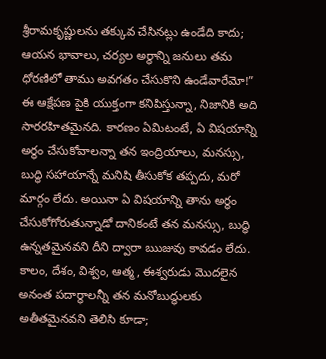శ్రీరామకృష్ణులను తక్కువ చేసినట్లు ఉండేది కాదు; ఆయన భావాలు, చర్యల అర్థాన్ని జనులు తమ ధోరణిలో తాము అవగతం చేసుకొని ఉండేవారేమో!”
ఈ ఆక్షేపణ పైకి యుక్తంగా కనిపిస్తున్నా, నిజానికి అది సారరహితమైనది. కారణం ఏమిటంటే, ఏ విషయాన్ని అర్థం చేసుకోవాలన్నా తన ఇంద్రియాలు, మనస్సు, బుద్ధి సహాయాన్నే మనిషి తీసుకోక తప్పదు, మరో మార్గం లేదు. అయినా ఏ విషయాన్ని తాను అర్థం చేసుకోగోరుతున్నాడో దానికంటే తన మనస్సు, బుద్ధి ఉన్నతమైనవని దీని ద్వారా ఋజువు కావడం లేదు. కాలం, దేశం, విశ్వం, ఆత్మ, ఈశ్వరుడు మొదలైన అనంత పదార్థాలన్నీ తన మనోబుద్ధులకు అతీతమైనవని తెలిసి కూడా;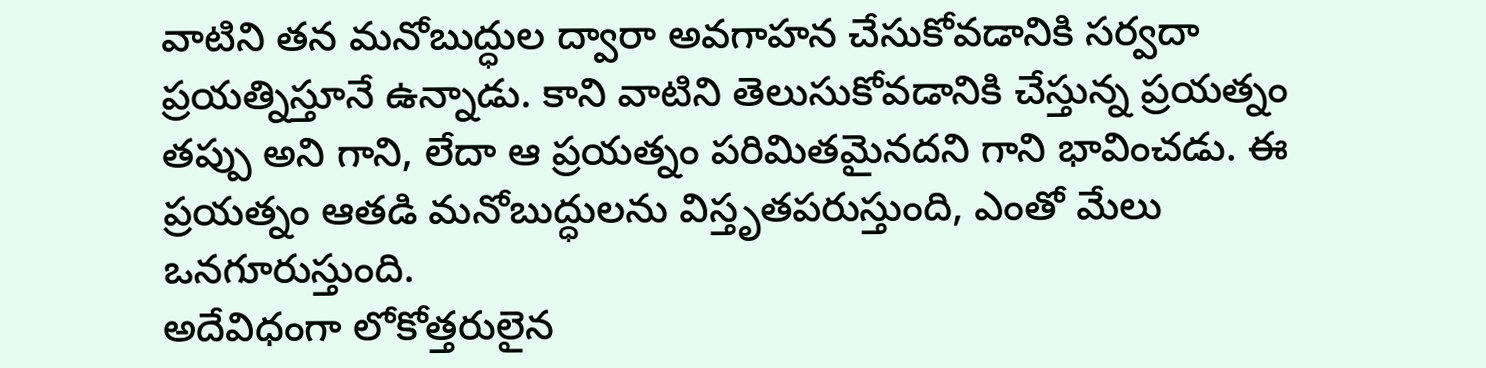వాటిని తన మనోబుద్ధుల ద్వారా అవగాహన చేసుకోవడానికి సర్వదా ప్రయత్నిస్తూనే ఉన్నాడు. కాని వాటిని తెలుసుకోవడానికి చేస్తున్న ప్రయత్నం తప్పు అని గాని, లేదా ఆ ప్రయత్నం పరిమితమైనదని గాని భావించడు. ఈ ప్రయత్నం ఆతడి మనోబుద్ధులను విస్తృతపరుస్తుంది, ఎంతో మేలు ఒనగూరుస్తుంది.
అదేవిధంగా లోకోత్తరులైన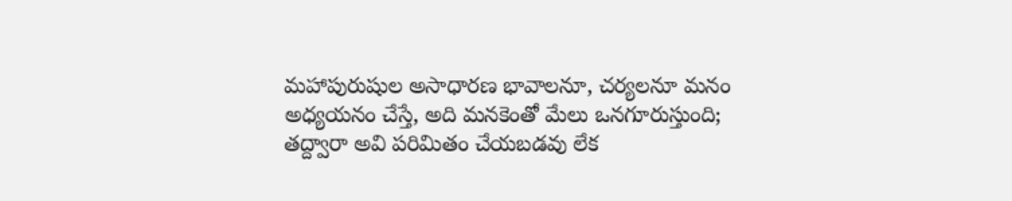మహాపురుషుల అసాధారణ భావాలనూ, చర్యలనూ మనం అధ్యయనం చేస్తే, అది మనకెంతో మేలు ఒనగూరుస్తుంది; తద్ద్వారా అవి పరిమితం చేయబడవు లేక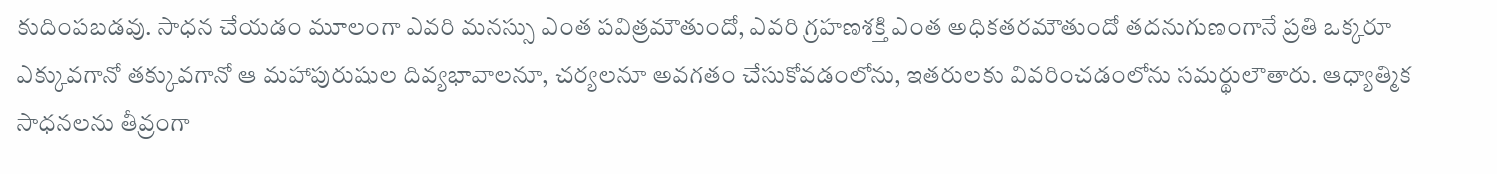కుదింపబడవు. సాధన చేయడం మూలంగా ఎవరి మనస్సు ఎంత పవిత్రమౌతుందో, ఎవరి గ్రహణశక్తి ఎంత అధికతరమౌతుందో తదనుగుణంగానే ప్రతి ఒక్కరూ ఎక్కువగానో తక్కువగానో ఆ మహాపురుషుల దివ్యభావాలనూ, చర్యలనూ అవగతం చేసుకోవడంలోను, ఇతరులకు వివరించడంలోను సమర్థులౌతారు. ఆధ్యాత్మిక సాధనలను తీవ్రంగా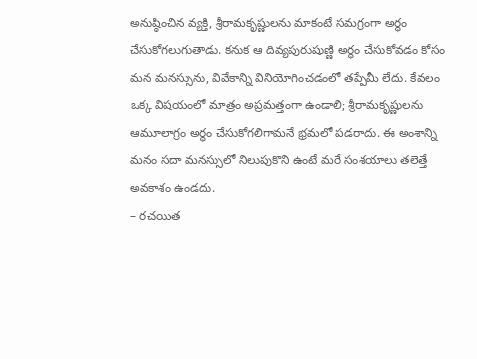అనుష్ఠించిన వ్యక్తి, శ్రీరామకృష్ణులను మాకంటే సమగ్రంగా అర్థం చేసుకోగలుగుతాడు. కనుక ఆ దివ్యపురుషుణ్ణి అర్థం చేసుకోవడం కోసం మన మనస్సును, వివేకాన్ని వినియోగించడంలో తప్పేమీ లేదు. కేవలం ఒక్క విషయంలో మాత్రం అప్రమత్తంగా ఉండాలి; శ్రీరామకృష్ణులను ఆమూలాగ్రం అర్థం చేసుకోగలిగామనే భ్రమలో పడరాదు. ఈ అంశాన్ని మనం సదా మనస్సులో నిలుపుకొని ఉంటే మరే సంశయాలు తలెత్తే అవకాశం ఉండదు.
– రచయిత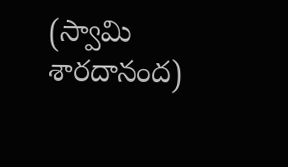(స్వామి శారదానంద)